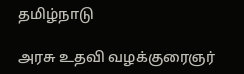தமிழ்நாடு

அரசு உதவி வழக்குரைஞர்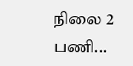நிலை 2 பணி...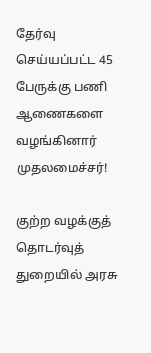தேர்வு செய்யப்பட்ட 45 பேருக்கு பணி ஆணைகளை வழங்கினார் முதலமைச்சர்!

குற்ற வழக்குத் தொடர்வுத் துறையில் அரசு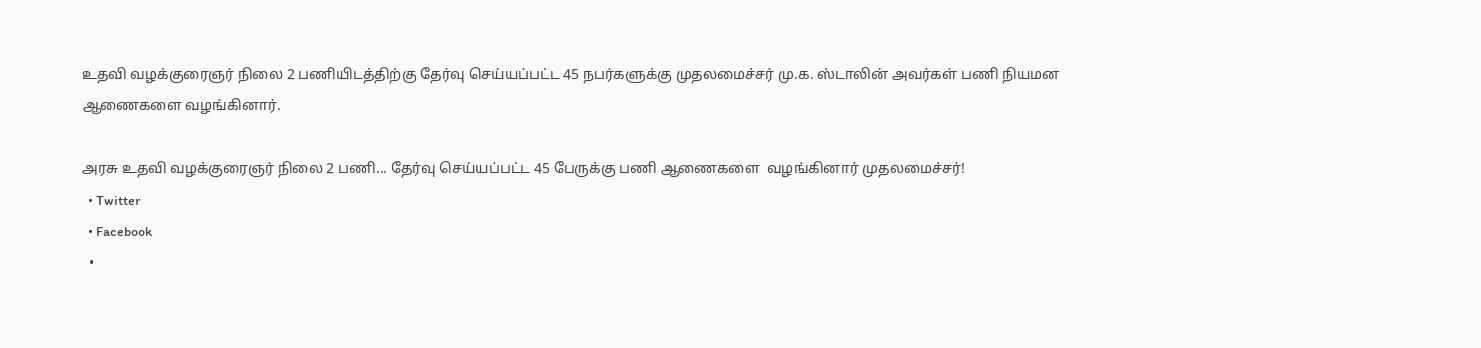உதவி வழக்குரைஞர் நிலை 2 பணியிடத்திற்கு தேர்வு செய்யப்பட்ட 45 நபர்களுக்கு முதலமைச்சர் மு.க. ஸ்டாலின் அவர்கள் பணி நியமன ஆணைகளை வழங்கினார்.

அரசு உதவி வழக்குரைஞர் நிலை 2 பணி... தேர்வு செய்யப்பட்ட 45 பேருக்கு பணி ஆணைகளை  வழங்கினார் முதலமைச்சர்!
  • Twitter
  • Facebook
  •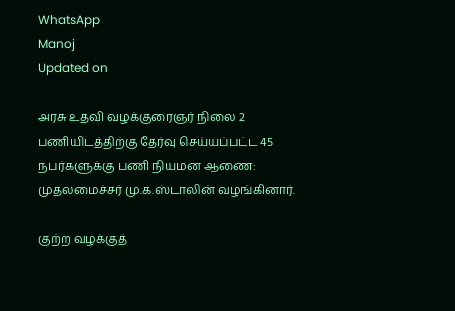WhatsApp
Manoj
Updated on

அரசு உதவி வழக்குரைஞர் நிலை 2 பணியிடத்திற்கு தேர்வு செய்யப்பட்ட 45 நபர்களுக்கு பணி நியமன ஆணை: முதலமைச்சர் மு.க.ஸ்டாலின் வழங்கினார்.

குற்ற வழக்குத்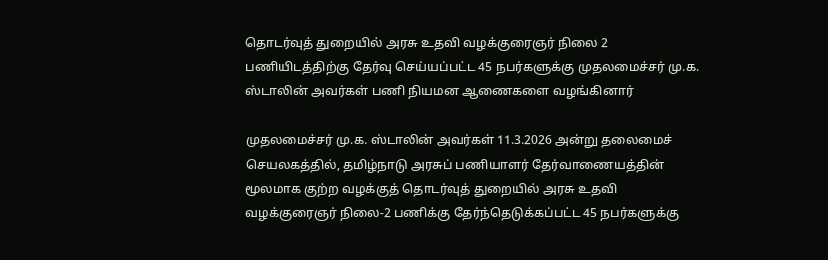தொடர்வுத் துறையில் அரசு உதவி வழக்குரைஞர் நிலை 2 பணியிடத்திற்கு தேர்வு செய்யப்பட்ட 45 நபர்களுக்கு முதலமைச்சர் மு.க. ஸ்டாலின் அவர்கள் பணி நியமன ஆணைகளை வழங்கினார்

முதலமைச்சர் மு.க. ஸ்டாலின் அவர்கள் 11.3.2026 அன்று தலைமைச் செயலகத்தில், தமிழ்நாடு அரசுப் பணியாளர் தேர்வாணையத்தின் மூலமாக குற்ற வழக்குத் தொடர்வுத் துறையில் அரசு உதவி வழக்குரைஞர் நிலை-2 பணிக்கு தேர்ந்தெடுக்கப்பட்ட 45 நபர்களுக்கு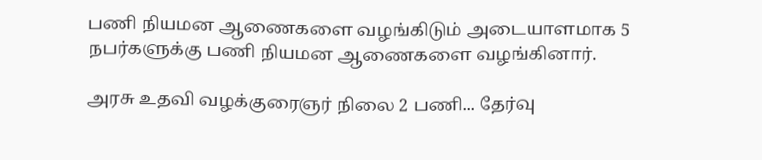பணி நியமன ஆணைகளை வழங்கிடும் அடையாளமாக 5 நபர்களுக்கு பணி நியமன ஆணைகளை வழங்கினார்.

அரசு உதவி வழக்குரைஞர் நிலை 2 பணி... தேர்வு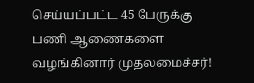செய்யப்பட்ட 45 பேருக்கு பணி ஆணைகளை  வழங்கினார் முதலமைச்சர்!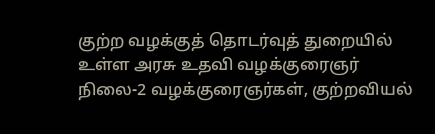குற்ற வழக்குத் தொடர்வுத் துறையில் உள்ள அரசு உதவி வழக்குரைஞர் நிலை-2 வழக்குரைஞர்கள், குற்றவியல்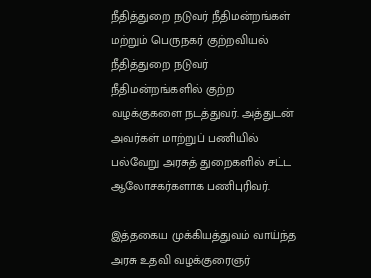நீதித்துறை நடுவர் நீதிமன்றங்கள் மற்றும் பெருநகர் குற்றவியல் நீதித்துறை நடுவர் நீதிமன்றங்களில் குற்ற வழக்குகளை நடத்துவர். அத்துடன் அவர்கள் மாற்றுப் பணியில் பல்வேறு அரசுத் துறைகளில் சட்ட ஆலோசகர்களாக பணிபுரிவர்.

இத்தகைய முக்கியத்துவம் வாய்ந்த அரசு உதவி வழக்குரைஞர்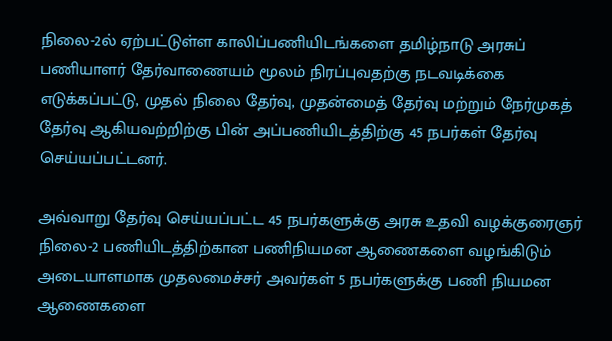நிலை-2ல் ஏற்பட்டுள்ள காலிப்பணியிடங்களை தமிழ்நாடு அரசுப் பணியாளர் தேர்வாணையம் மூலம் நிரப்புவதற்கு நடவடிக்கை எடுக்கப்பட்டு, முதல் நிலை தேர்வு, முதன்மைத் தேர்வு மற்றும் நேர்முகத் தேர்வு ஆகியவற்றிற்கு பின் அப்பணியிடத்திற்கு 45 நபர்கள் தேர்வு செய்யப்பட்டனர்.

அவ்வாறு தேர்வு செய்யப்பட்ட 45 நபர்களுக்கு அரசு உதவி வழக்குரைஞர் நிலை-2 பணியிடத்திற்கான பணிநியமன ஆணைகளை வழங்கிடும் அடையாளமாக முதலமைச்சர் அவர்கள் 5 நபர்களுக்கு பணி நியமன ஆணைகளை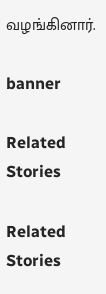வழங்கினார்.

banner

Related Stories

Related Stories